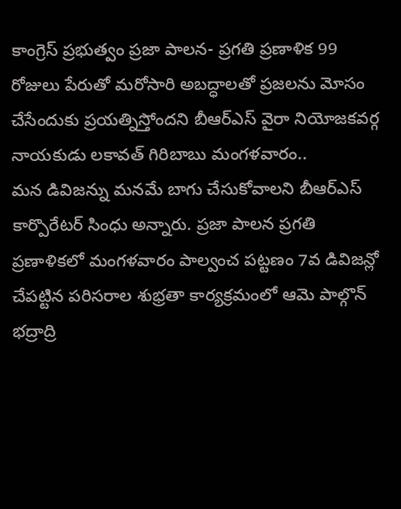కాంగ్రెస్ ప్రభుత్వం ప్రజా పాలన- ప్రగతి ప్రణాళిక 99 రోజులు పేరుతో మరోసారి అబద్ధాలతో ప్రజలను మోసం చేసేందుకు ప్రయత్నిస్తోందని బీఆర్ఎస్ వైరా నియోజకవర్గ నాయకుడు లకావత్ గిరిబాబు మంగళవారం..
మన డివిజన్ను మనమే బాగు చేసుకోవాలని బీఆర్ఎస్ కార్పొరేటర్ సింధు అన్నారు. ప్రజా పాలన ప్రగతి ప్రణాళికలో మంగళవారం పాల్వంచ పట్టణం 7వ డివిజన్లో చేపట్టిన పరిసరాల శుభ్రతా కార్యక్రమంలో ఆమె పాల్గొన్
భద్రాద్రి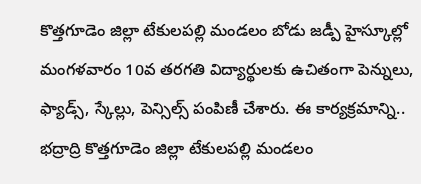కొత్తగూడెం జిల్లా టేకులపల్లి మండలం బోడు జడ్పీ హైస్కూల్లో మంగళవారం 10వ తరగతి విద్యార్థులకు ఉచితంగా పెన్నులు, ఫ్యాడ్స్, స్కేల్లు, పెన్సిల్స్ పంపిణీ చేశారు. ఈ కార్యక్రమాన్ని..
భద్రాద్రి కొత్తగూడెం జిల్లా టేకులపల్లి మండలం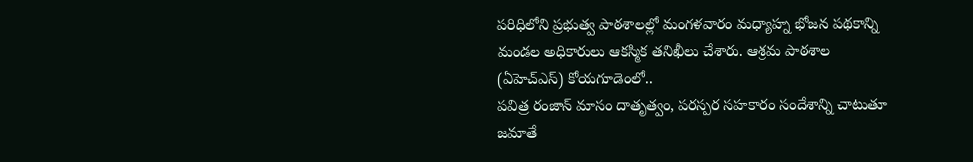పరిధిలోని ప్రభుత్వ పాఠశాలల్లో మంగళవారం మధ్యాహ్న భోజన పథకాన్ని మండల అధికారులు ఆకస్మిక తనిఖీలు చేశారు. ఆశ్రమ పాఠశాల (ఏహెచ్ఎస్) కోయగూడెంలో..
పవిత్ర రంజాన్ మాసం దాతృత్వం, పరస్పర సహకారం సందేశాన్ని చాటుతూ జమాతే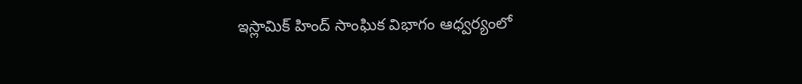ఇస్లామిక్ హింద్ సాంఘిక విభాగం ఆధ్వర్యంలో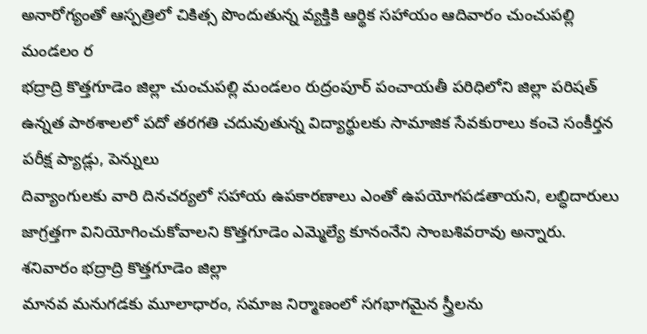అనారోగ్యంతో ఆస్పత్రిలో చికిత్స పొందుతున్న వ్యక్తికి ఆర్థిక సహాయం ఆదివారం చుంచుపల్లి మండలం ర
భద్రాద్రి కొత్తగూడెం జిల్లా చుంచుపల్లి మండలం రుద్రంపూర్ పంచాయతీ పరిధిలోని జిల్లా పరిషత్ ఉన్నత పాఠశాలలో పదో తరగతి చదువుతున్న విద్యార్థులకు సామాజిక సేవకురాలు కంచె సంకీర్తన పరీక్ష ప్యాడ్లు, పెన్నులు
దివ్యాంగులకు వారి దినచర్యలో సహాయ ఉపకారణాలు ఎంతో ఉపయోగపడతాయని, లబ్ధిదారులు జాగ్రత్తగా వినియోగించుకోవాలని కొత్తగూడెం ఎమ్మెల్యే కూనంనేని సాంబశివరావు అన్నారు. శనివారం భద్రాద్రి కొత్తగూడెం జిల్లా
మానవ మనుగడకు మూలాధారం, సమాజ నిర్మాణంలో సగభాగమైన స్త్రీలను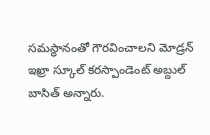సమస్థానంతో గౌరవించాలని మోడ్రన్ ఇఖ్రా స్కూల్ కరస్పాండెంట్ అబ్దుల్ బాసిత్ అన్నారు.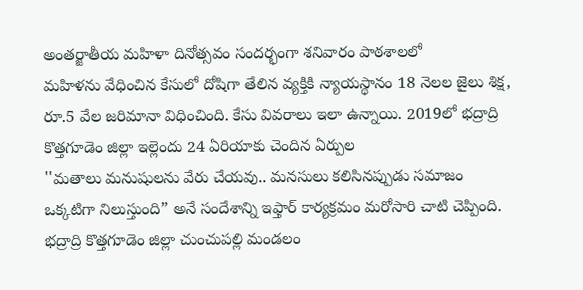అంతర్జాతీయ మహిళా దినోత్సవం సందర్భంగా శనివారం పాఠశాలలో
మహిళను వేధించిన కేసులో దోషిగా తేలిన వ్యక్తికి న్యాయస్థానం 18 నెలల జైలు శిక్ష, రూ.5 వేల జరిమానా విధించింది. కేసు వివరాలు ఇలా ఉన్నాయి. 2019లో భద్రాద్రి కొత్తగూడెం జిల్లా ఇల్లెందు 24 ఏరియాకు చెందిన ఏర్పుల
''మతాలు మనుషులను వేరు చేయవు.. మనసులు కలిసినప్పుడు సమాజం ఒక్కటిగా నిలుస్తుంది” అనే సందేశాన్ని ఇఫ్తార్ కార్యక్రమం మరోసారి చాటి చెప్పింది. భద్రాద్రి కొత్తగూడెం జిల్లా చుంచుపల్లి మండలం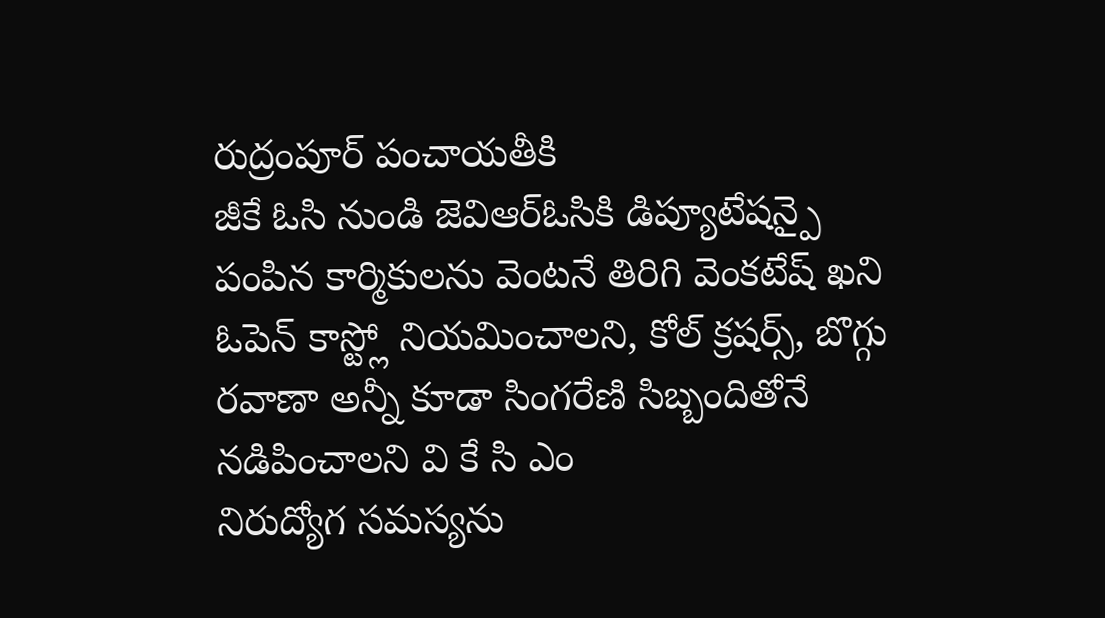రుద్రంపూర్ పంచాయతీకి
జీకే ఓసి నుండి జెవిఆర్ఓసికి డిప్యూటేషన్పై పంపిన కార్మికులను వెంటనే తిరిగి వెంకటేష్ ఖని ఓపెన్ కాస్ట్లో నియమించాలని, కోల్ క్రషర్స్, బొగ్గు రవాణా అన్నీ కూడా సింగరేణి సిబ్బందితోనే నడిపించాలని వి కే సి ఎం
నిరుద్యోగ సమస్యను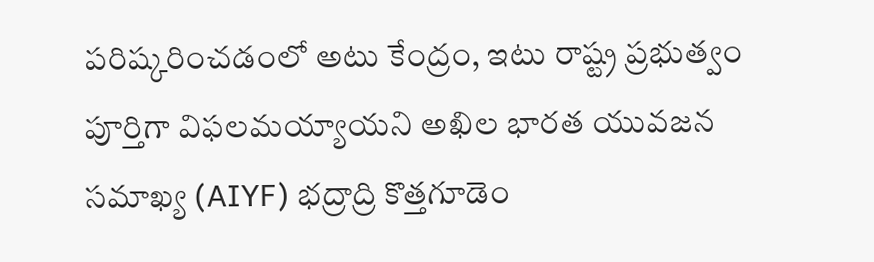పరిష్కరించడంలో అటు కేంద్రం, ఇటు రాష్ట్ర ప్రభుత్వం పూర్తిగా విఫలమయ్యాయని అఖిల భారత యువజన సమాఖ్య (AIYF) భద్రాద్రి కొత్తగూడెం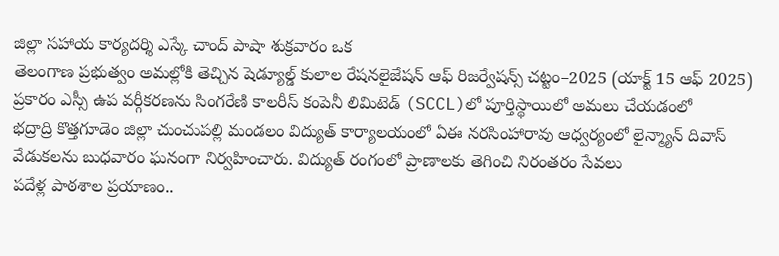జిల్లా సహాయ కార్యదర్శి ఎస్కే చాంద్ పాషా శుక్రవారం ఒక
తెలంగాణ ప్రభుత్వం అమల్లోకి తెచ్చిన షెడ్యూల్డ్ కులాల రేషనలైజేషన్ ఆఫ్ రిజర్వేషన్స్ చట్టం–2025 (యాక్ట్ 15 ఆఫ్ 2025) ప్రకారం ఎస్సీ ఉప వర్గీకరణను సింగరేణి కాలరీస్ కంపెనీ లిమిటెడ్ (SCCL)లో పూర్తిస్థాయిలో అమలు చేయడంలో
భద్రాద్రి కొత్తగూడెం జిల్లా చుంచుపల్లి మండలం విద్యుత్ కార్యాలయంలో ఏఈ నరసింహారావు ఆధ్వర్యంలో లైన్మ్యాన్ దివాస్ వేడుకలను బుధవారం ఘనంగా నిర్వహించారు. విద్యుత్ రంగంలో ప్రాణాలకు తెగించి నిరంతరం సేవలు
పదేళ్ల పాఠశాల ప్రయాణం..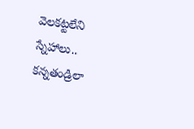వెలకట్టలేని స్నేహాలు.. కన్నతండ్రిలా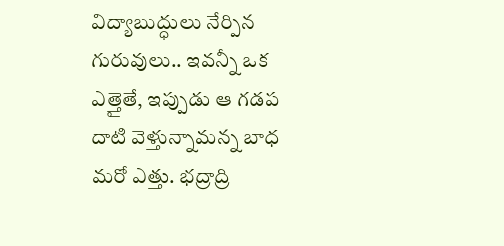విద్యాబుద్ధులు నేర్పిన గురువులు.. ఇవన్నీ ఒక ఎత్తైతే, ఇప్పుడు ఆ గడప దాటి వెళ్తున్నామన్న బాధ మరో ఎత్తు. భద్రాద్రి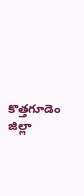కొత్తగూడెం జిల్లా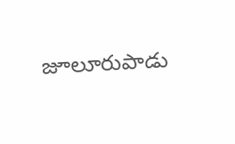జూలూరుపాడు